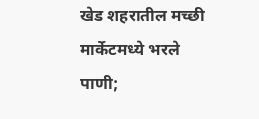खेड शहरातील मच्छी मार्केटमध्ये भरले पाणी;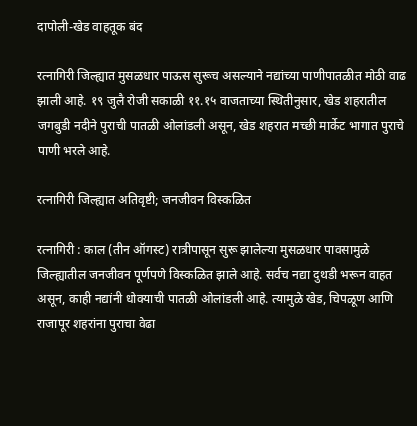दापोली-खेड वाहतूक बंद

रत्नागिरी जिल्ह्यात मुसळधार पाऊस सुरूच असल्याने नद्यांच्या पाणीपातळीत मोठी वाढ झाली आहे. १९ जुलै रोजी सकाळी ११.१५ वाजताच्या स्थितीनुसार, खेड शहरातील जगबुडी नदीने पुराची पातळी ओलांडली असून, खेड शहरात मच्छी मार्केट भागात पुराचे पाणी भरले आहे.

रत्नागिरी जिल्ह्यात अतिवृष्टी; जनजीवन विस्कळित

रत्नागिरी : काल (तीन ऑगस्ट) रात्रीपासून सुरू झालेल्या मुसळधार पावसामुळे जिल्ह्यातील जनजीवन पूर्णपणे विस्कळित झाले आहे. सर्वच नद्या दुथडी भरून वाहत असून, काही नद्यांनी धोक्याची पातळी ओलांडली आहे. त्यामुळे खेड, चिपळूण आणि राजापूर शहरांना पुराचा वेढा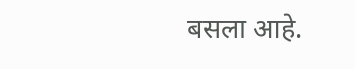बसला आहे.